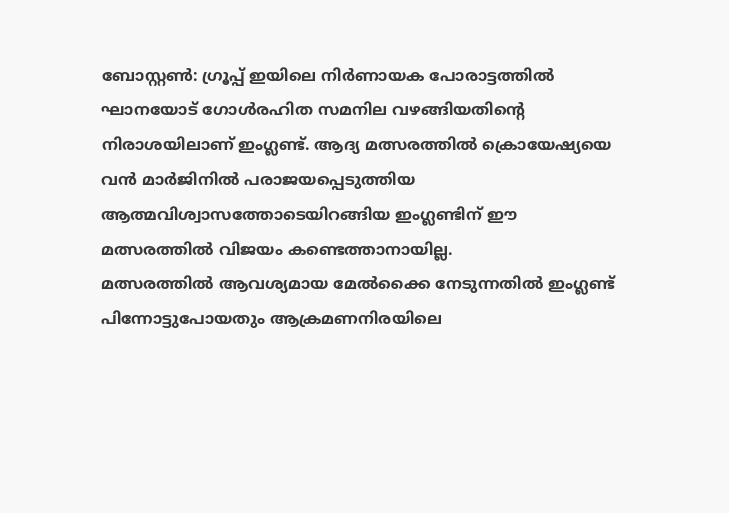ബോസ്റ്റൺ: ഗ്രൂപ്പ് ഇയിലെ നിർണായക പോരാട്ടത്തിൽ ഘാനയോട് ഗോൾരഹിത സമനില വഴങ്ങിയതിന്റെ നിരാശയിലാണ് ഇംഗ്ലണ്ട്. ആദ്യ മത്സരത്തിൽ ക്രൊയേഷ്യയെ വൻ മാർജിനിൽ പരാജയപ്പെടുത്തിയ ആത്മവിശ്വാസത്തോടെയിറങ്ങിയ ഇംഗ്ലണ്ടിന് ഈ മത്സരത്തിൽ വിജയം കണ്ടെത്താനായില്ല.
മത്സരത്തിൽ ആവശ്യമായ മേൽക്കൈ നേടുന്നതിൽ ഇംഗ്ലണ്ട് പിന്നോട്ടുപോയതും ആക്രമണനിരയിലെ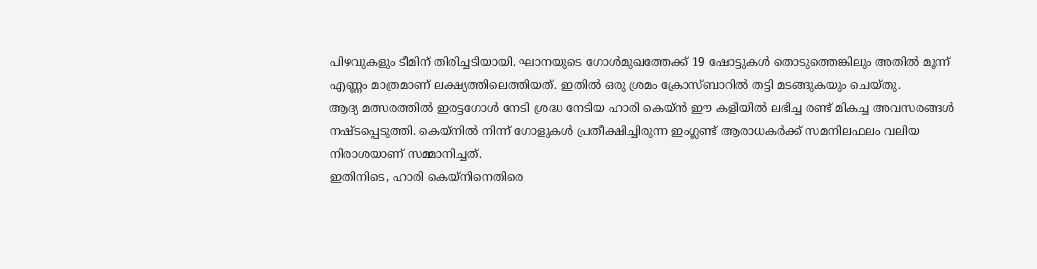പിഴവുകളും ടീമിന് തിരിച്ചടിയായി. ഘാനയുടെ ഗോൾമുഖത്തേക്ക് 19 ഷോട്ടുകൾ തൊടുത്തെങ്കിലും അതിൽ മൂന്ന് എണ്ണം മാത്രമാണ് ലക്ഷ്യത്തിലെത്തിയത്. ഇതിൽ ഒരു ശ്രമം ക്രോസ്ബാറിൽ തട്ടി മടങ്ങുകയും ചെയ്തു.
ആദ്യ മത്സരത്തിൽ ഇരട്ടഗോൾ നേടി ശ്രദ്ധ നേടിയ ഹാരി കെയ്ൻ ഈ കളിയിൽ ലഭിച്ച രണ്ട് മികച്ച അവസരങ്ങൾ നഷ്ടപ്പെടുത്തി. കെയ്നിൽ നിന്ന് ഗോളുകൾ പ്രതീക്ഷിച്ചിരുന്ന ഇംഗ്ലണ്ട് ആരാധകർക്ക് സമനിലഫലം വലിയ നിരാശയാണ് സമ്മാനിച്ചത്.
ഇതിനിടെ, ഹാരി കെയ്നിനെതിരെ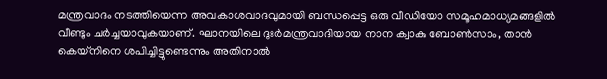മന്ത്രവാദം നടത്തിയെന്ന അവകാശവാദവുമായി ബന്ധപ്പെട്ട ഒരു വീഡിയോ സമൂഹമാധ്യമങ്ങളിൽ വീണ്ടും ചർച്ചയാവുകയാണ്. ഘാനയിലെ ദുഃർമന്ത്രവാദിയായ നാന ക്വാകു ബോൺസാം, താൻ കെയ്നിനെ ശപിച്ചിട്ടുണ്ടെന്നും അതിനാൽ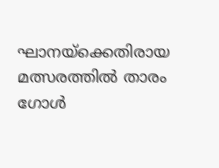ഘാനയ്ക്കെതിരായ മത്സരത്തിൽ താരം ഗോൾ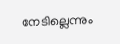നേടില്ലെന്നും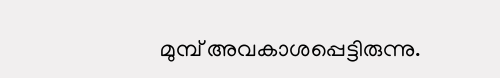മുമ്പ് അവകാശപ്പെട്ടിരുന്നു.